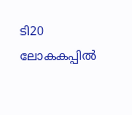ടി20 ലോകകപ്പിൽ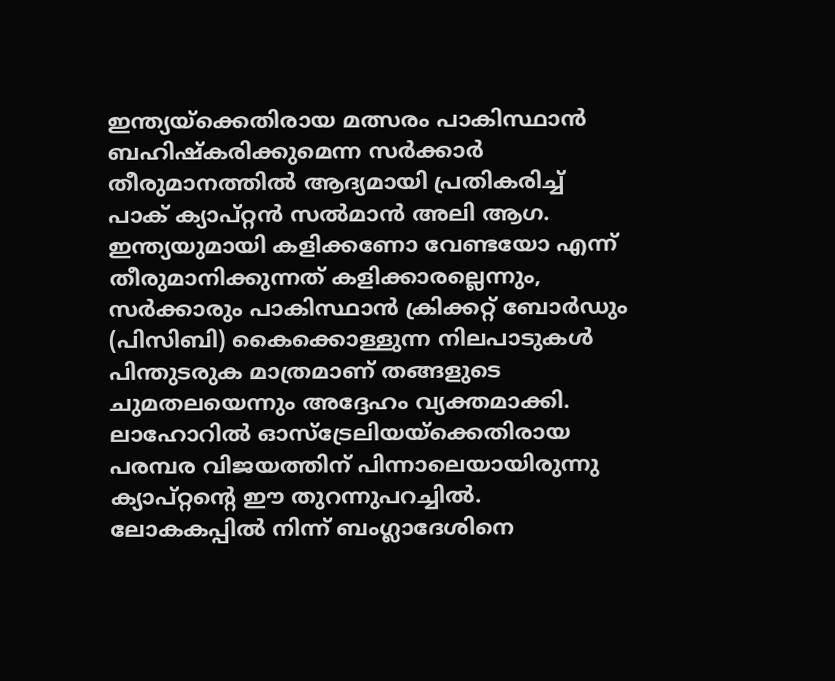ഇന്ത്യയ്ക്കെതിരായ മത്സരം പാകിസ്ഥാൻ ബഹിഷ്കരിക്കുമെന്ന സർക്കാർ തീരുമാനത്തിൽ ആദ്യമായി പ്രതികരിച്ച് പാക് ക്യാപ്റ്റൻ സൽമാൻ അലി ആഗ. ഇന്ത്യയുമായി കളിക്കണോ വേണ്ടയോ എന്ന് തീരുമാനിക്കുന്നത് കളിക്കാരല്ലെന്നും, സർക്കാരും പാകിസ്ഥാൻ ക്രിക്കറ്റ് ബോർഡും (പിസിബി) കൈക്കൊള്ളുന്ന നിലപാടുകൾ പിന്തുടരുക മാത്രമാണ് തങ്ങളുടെ ചുമതലയെന്നും അദ്ദേഹം വ്യക്തമാക്കി. ലാഹോറിൽ ഓസ്ട്രേലിയയ്ക്കെതിരായ പരമ്പര വിജയത്തിന് പിന്നാലെയായിരുന്നു ക്യാപ്റ്റന്റെ ഈ തുറന്നുപറച്ചിൽ.
ലോകകപ്പിൽ നിന്ന് ബംഗ്ലാദേശിനെ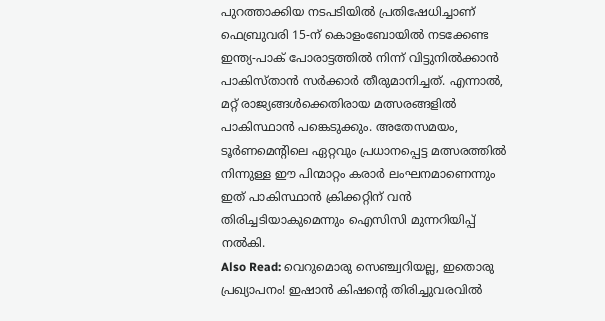പുറത്താക്കിയ നടപടിയിൽ പ്രതിഷേധിച്ചാണ് ഫെബ്രുവരി 15-ന് കൊളംബോയിൽ നടക്കേണ്ട ഇന്ത്യ-പാക് പോരാട്ടത്തിൽ നിന്ന് വിട്ടുനിൽക്കാൻ പാകിസ്താൻ സർക്കാർ തീരുമാനിച്ചത്. എന്നാൽ, മറ്റ് രാജ്യങ്ങൾക്കെതിരായ മത്സരങ്ങളിൽ പാകിസ്ഥാൻ പങ്കെടുക്കും. അതേസമയം, ടൂർണമെന്റിലെ ഏറ്റവും പ്രധാനപ്പെട്ട മത്സരത്തിൽ നിന്നുള്ള ഈ പിന്മാറ്റം കരാർ ലംഘനമാണെന്നും ഇത് പാകിസ്ഥാൻ ക്രിക്കറ്റിന് വൻ തിരിച്ചടിയാകുമെന്നും ഐസിസി മുന്നറിയിപ്പ് നൽകി.
Also Read: വെറുമൊരു സെഞ്ച്വറിയല്ല, ഇതൊരു പ്രഖ്യാപനം! ഇഷാൻ കിഷന്റെ തിരിച്ചുവരവിൽ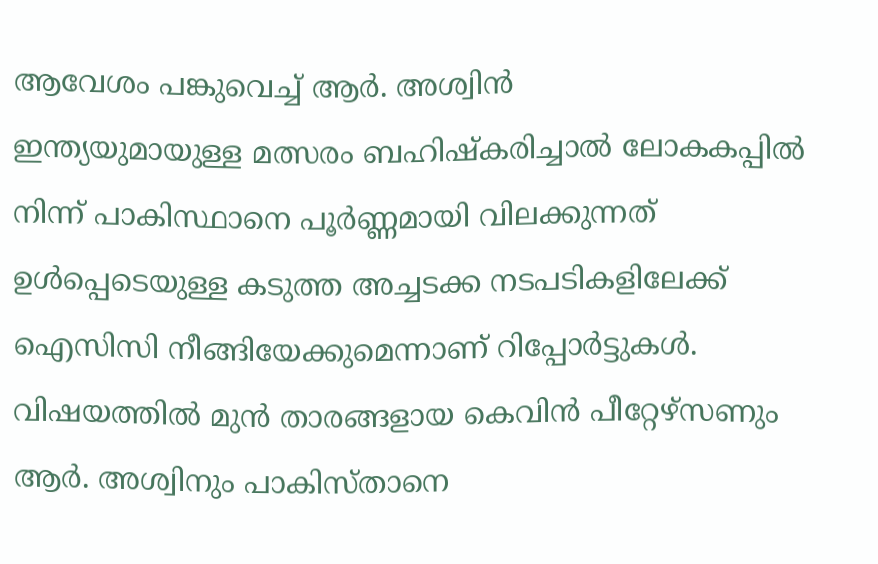ആവേശം പങ്കുവെച്ച് ആർ. അശ്വിൻ
ഇന്ത്യയുമായുള്ള മത്സരം ബഹിഷ്കരിച്ചാൽ ലോകകപ്പിൽ നിന്ന് പാകിസ്ഥാനെ പൂർണ്ണമായി വിലക്കുന്നത് ഉൾപ്പെടെയുള്ള കടുത്ത അച്ചടക്ക നടപടികളിലേക്ക് ഐസിസി നീങ്ങിയേക്കുമെന്നാണ് റിപ്പോർട്ടുകൾ. വിഷയത്തിൽ മുൻ താരങ്ങളായ കെവിൻ പീറ്റേഴ്സണും ആർ. അശ്വിനും പാകിസ്താനെ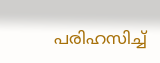പരിഹസിച്ച്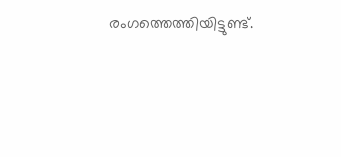രംഗത്തെത്തിയിട്ടുണ്ട്.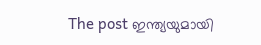The post ഇന്ത്യയുമായി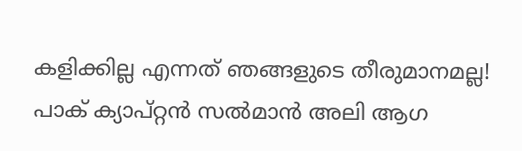കളിക്കില്ല എന്നത് ഞങ്ങളുടെ തീരുമാനമല്ല! പാക് ക്യാപ്റ്റൻ സൽമാൻ അലി ആഗ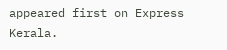appeared first on Express Kerala.